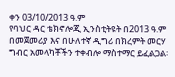ቀን 03/10/2013 ዓ.ም
የባህር ዳር ቴክኖሎጂ ኢንስቲትዩት በ2013 ዓ.ም በመጀመሪያ እና በሁለተኛ ዲግሪ በክረምት መርሃ ግብር አመላካቾችን ተቀብሎ ማስተማር ይፈልጋል፡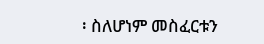፡ ስለሆነም መስፈርቱን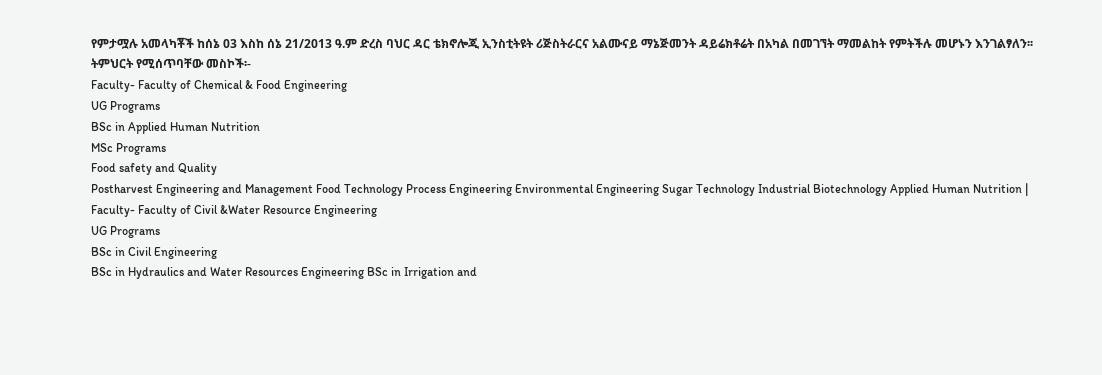የምታሟሉ አመላካቾች ከሰኔ 03 እስከ ሰኔ 21/2013 ዓ.ም ድረስ ባህር ዳር ቴክኖሎጂ ኢንስቲትዩት ሪጅስትራርና አልሙናይ ማኔጅመንት ዳይሬክቶሬት በአካል በመገኘት ማመልከት የምትችሉ መሆኑን እንገልፃለን፡፡
ትምህርት የሚሰጥባቸው መስኮች፡-
Faculty- Faculty of Chemical & Food Engineering
UG Programs
BSc in Applied Human Nutrition
MSc Programs
Food safety and Quality
Postharvest Engineering and Management Food Technology Process Engineering Environmental Engineering Sugar Technology Industrial Biotechnology Applied Human Nutrition |
Faculty- Faculty of Civil &Water Resource Engineering
UG Programs
BSc in Civil Engineering
BSc in Hydraulics and Water Resources Engineering BSc in Irrigation and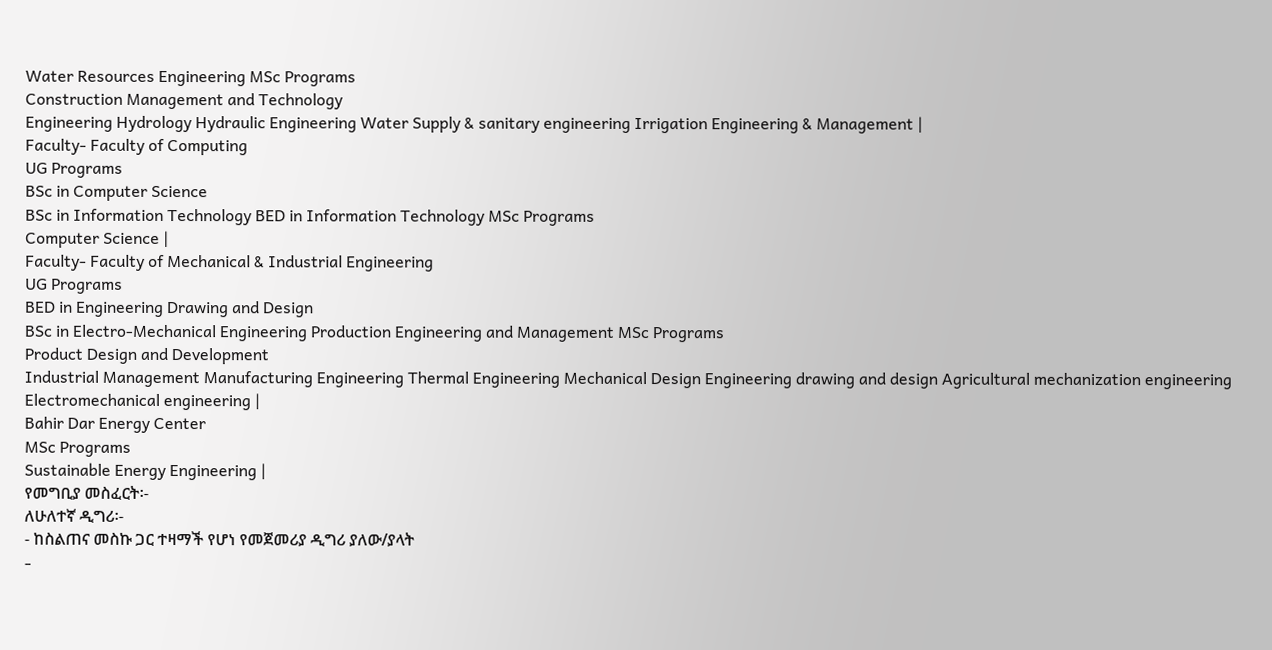Water Resources Engineering MSc Programs
Construction Management and Technology
Engineering Hydrology Hydraulic Engineering Water Supply & sanitary engineering Irrigation Engineering & Management |
Faculty- Faculty of Computing
UG Programs
BSc in Computer Science
BSc in Information Technology BED in Information Technology MSc Programs
Computer Science |
Faculty- Faculty of Mechanical & Industrial Engineering
UG Programs
BED in Engineering Drawing and Design
BSc in Electro-Mechanical Engineering Production Engineering and Management MSc Programs
Product Design and Development
Industrial Management Manufacturing Engineering Thermal Engineering Mechanical Design Engineering drawing and design Agricultural mechanization engineering Electromechanical engineering |
Bahir Dar Energy Center
MSc Programs
Sustainable Energy Engineering |
የመግቢያ መስፈርት፡-
ለሁለተኛ ዲግሪ፡-
- ከስልጠና መስኩ ጋር ተዛማች የሆነ የመጀመሪያ ዲግሪ ያለው/ያላት
-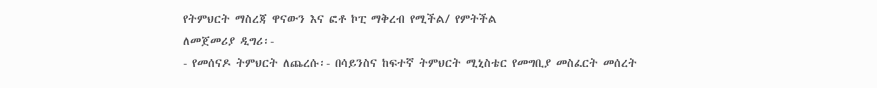የትምህርት ማስረጃ ዋናውን እና ፎቶ ኮፒ ማቅረብ የሚችል/ የምትችል
ለመጀመሪያ ዲግሪ፡-
- የመሰናዶ ትምህርት ለጨረሱ፡- በሳይንስና ከፍተኛ ትምህርት ሚኒስቴር የመግቢያ መስፈርት መሰረት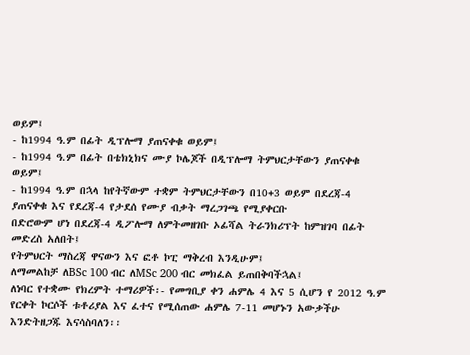ወይም፤
- ከ1994 ዓ.ም በፊት ዲፕሎማ ያጠናቀቁ ወይም፤
- ከ1994 ዓ.ም በፊት በቴክኒክና ሙያ ኮሌጆች በዲፕሎማ ትምህርታቸውን ያጠናቀቁ ወይም፤
- ከ1994 ዓ.ም በኋላ ከየትኛውም ተቋም ትምህርታቸውን በ10+3 ወይም በደረጃ-4 ያጠናቀቁ እና የደረጃ-4 የታደሰ የሙያ ብቃት ማረጋገጫ የሚያቀርቡ
በድሮውም ሆነ በደረጃ-4 ዲፖሎማ ለምትመዘገቡ ኦፊሻል ትራንክሪፕት ከምዝገባ በፊት መድረስ አለበት፤
የትምህርት ማስረጃ ዋናውን እና ፎቶ ኮፒ ማቅረብ እንዲሁም፤
ለማመልከቻ ለBSc 100 ብር ለMSc 200 ብር መክፈል ይጠበቅባችኋል፤
ለነባር የተቋሙ የክረምት ተማሪዎች፡- የመግቢያ ቀን ሐምሌ 4 እና 5 ሲሆን የ 2012 ዓ.ም የርቀት ኮርሶች ቱቶሪያል እና ፈተና የሚሰጠው ሐምሌ 7-11 መሆኑን አውቃችሁ እንድትዘጋጁ እናሳስባለን፡፡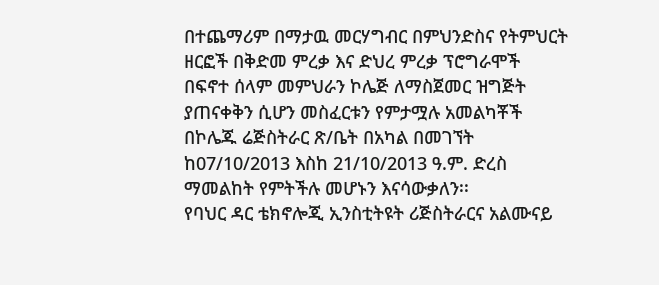በተጨማሪም በማታዉ መርሃግብር በምህንድስና የትምህርት ዘርፎች በቅድመ ምረቃ እና ድህረ ምረቃ ፕሮግራሞች በፍኖተ ሰላም መምህራን ኮሌጅ ለማስጀመር ዝግጅት ያጠናቀቅን ሲሆን መስፈርቱን የምታሟሉ አመልካቾች በኮሌጁ ሬጅስትራር ጽ/ቤት በአካል በመገኘት ከ07/10/2013 እስከ 21/10/2013 ዓ.ም. ድረስ ማመልከት የምትችሉ መሆኑን እናሳውቃለን፡፡
የባህር ዳር ቴክኖሎጂ ኢንስቲትዩት ሪጅስትራርና አልሙናይ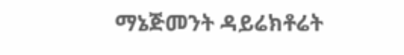ማኔጅመንት ዳይሬክቶሬት